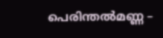പെരിന്തൽമണ്ണ –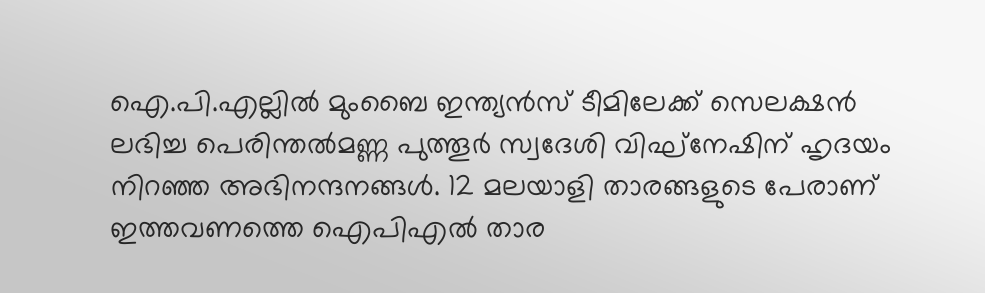ഐ.പി.എല്ലിൽ മുംബൈ ഇന്ത്യൻസ് ടീമിലേക്ക് സെലക്ഷൻ ലഭിച്ച പെരിന്തൽമണ്ണ പുത്തൂർ സ്വദേശി വിഘ്നേഷിന് ഹൃദയം നിറഞ്ഞ അഭിനന്ദനങ്ങൾ. 12 മലയാളി താരങ്ങളുടെ പേരാണ് ഇത്തവണത്തെ ഐപിഎൽ താര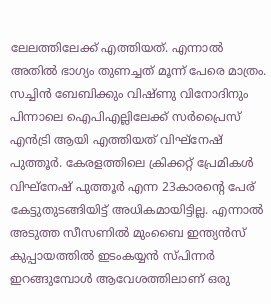ലേലത്തിലേക്ക് എത്തിയത്. എന്നാൽ അതിൽ ഭാഗ്യം തുണച്ചത് മൂന്ന് പേരെ മാത്രം. സച്ചിൻ ബേബിക്കും വിഷ്ണു വിനോദിനും പിന്നാലെ ഐപിഎല്ലിലേക്ക് സർപ്രൈസ് എൻട്രി ആയി എത്തിയത് വിഘ്നേഷ് പുത്തൂർ. കേരളത്തിലെ ക്രിക്കറ്റ് പ്രേമികൾ വിഘ്നേഷ് പുത്തൂർ എന്ന 23കാരന്റെ പേര് കേട്ടുതുടങ്ങിയിട്ട് അധികമായിട്ടില്ല. എന്നാൽ അടുത്ത സീസണിൽ മുംബൈ ഇന്ത്യൻസ് കുപ്പായത്തിൽ ഇടംകയ്യൻ സ്പിന്നർ ഇറങ്ങുമ്പോൾ ആവേശത്തിലാണ് ഒരു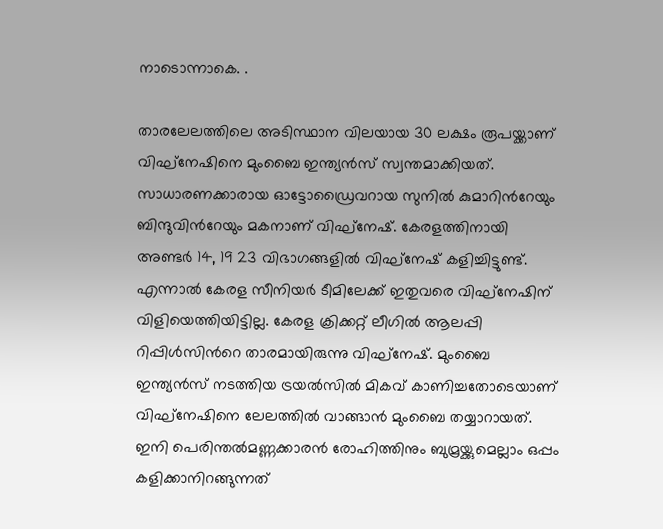നാടൊന്നാകെ. .

താരലേലത്തിലെ അടിസ്ഥാന വിലയായ 30 ലക്ഷം രൂപയ്ക്കാണ് വിഘ്നേഷിനെ മുംബൈ ഇന്ത്യൻസ് സ്വന്തമാക്കിയത്. സാധാരണക്കാരായ ഓട്ടോഡ്രൈവറായ സുനിൽ കുമാറിൻറേയും ബിന്ദുവിൻറേയും മകനാണ് വിഘ്നേഷ്. കേരളത്തിനായി അണ്ടർ 14, 19 23 വിഭാഗങ്ങളിൽ വിഘ്നേഷ് കളിച്ചിട്ടുണ്ട്. എന്നാൽ കേരള സീനിയർ ടീമിലേക്ക് ഇതുവരെ വിഘ്നേഷിന് വിളിയെത്തിയിട്ടില്ല. കേരള ക്രിക്കറ്റ് ലീഗിൽ ആലപ്പി റിപ്പിൾസിൻറെ താരമായിരുന്നു വിഘ്നേഷ്. മുംബൈ ഇന്ത്യൻസ് നടത്തിയ ട്രയൽസിൽ മികവ് കാണിച്ചതോടെയാണ് വിഘ്നേഷിനെ ലേലത്തിൽ വാങ്ങാൻ മുംബൈ തയ്യാറായത്. ഇനി പെരിന്തൽമണ്ണക്കാരൻ രോഹിത്തിനും ബുമ്രയ്ക്കുമെല്ലാം ഒപ്പം കളിക്കാനിറങ്ങുന്നത്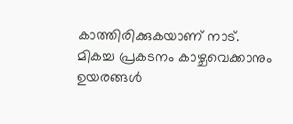കാത്തിരിക്കുകയാണ് നാട്.
മികച്ച പ്രകടനം കാഴ്ചവെക്കാനും ഉയരങ്ങൾ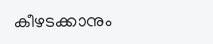കീഴടക്കാനും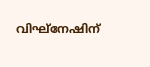വിഘ്നേഷിന്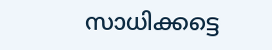സാധിക്കട്ടെ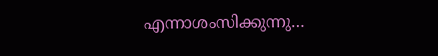എന്നാശംസിക്കുന്നു…